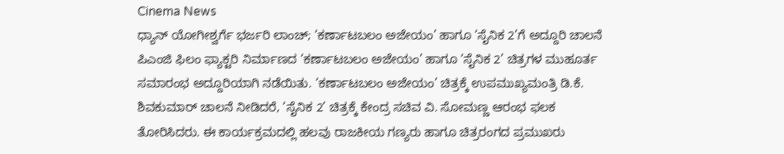Cinema News
ಧ್ಯಾನ್ ಯೋಗೀಶ್ವರ್ಗೆ ಭರ್ಜರಿ ಲಾಂಚ್; ‘ಕರ್ಣಾಟಬಲಂ ಅಜೇಯಂ’ ಹಾಗೂ ‘ಸೈನಿಕ 2’ಗೆ ಅದ್ದೂರಿ ಚಾಲನೆ
ಪಿಎಂಜಿ ಫಿಲಂ ಫ್ಯಾಕ್ಟರಿ ನಿರ್ಮಾಣದ ‘ಕರ್ಣಾಟಬಲಂ ಅಜೇಯಂ’ ಹಾಗೂ ‘ಸೈನಿಕ 2’ ಚಿತ್ರಗಳ ಮುಹೂರ್ತ ಸಮಾರಂಭ ಅದ್ದೂರಿಯಾಗಿ ನಡೆಯಿತು. ‘ಕರ್ಣಾಟಬಲಂ ಅಜೇಯಂ’ ಚಿತ್ರಕ್ಕೆ ಉಪಮುಖ್ಯಮಂತ್ರಿ ಡಿ.ಕೆ. ಶಿವಕುಮಾರ್ ಚಾಲನೆ ನೀಡಿದರೆ, ‘ಸೈನಿಕ 2’ ಚಿತ್ರಕ್ಕೆ ಕೇಂದ್ರ ಸಚಿವ ವಿ. ಸೋಮಣ್ಣ ಆರಂಭ ಫಲಕ ತೋರಿಸಿದರು. ಈ ಕಾರ್ಯಕ್ರಮದಲ್ಲಿ ಹಲವು ರಾಜಕೀಯ ಗಣ್ಯರು ಹಾಗೂ ಚಿತ್ರರಂಗದ ಪ್ರಮುಖರು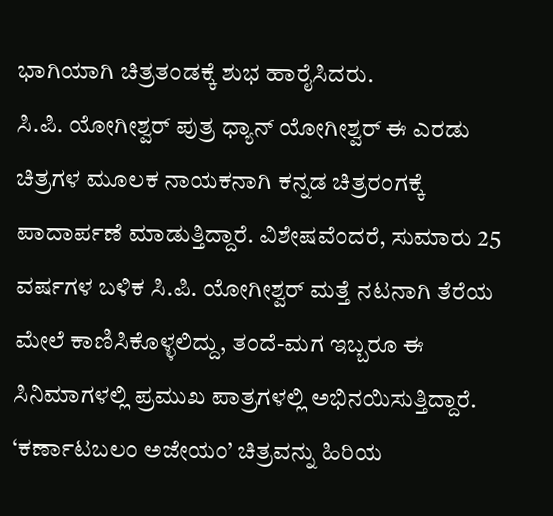ಭಾಗಿಯಾಗಿ ಚಿತ್ರತಂಡಕ್ಕೆ ಶುಭ ಹಾರೈಸಿದರು.
ಸಿ.ಪಿ. ಯೋಗೀಶ್ವರ್ ಪುತ್ರ ಧ್ಯಾನ್ ಯೋಗೀಶ್ವರ್ ಈ ಎರಡು ಚಿತ್ರಗಳ ಮೂಲಕ ನಾಯಕನಾಗಿ ಕನ್ನಡ ಚಿತ್ರರಂಗಕ್ಕೆ ಪಾದಾರ್ಪಣೆ ಮಾಡುತ್ತಿದ್ದಾರೆ. ವಿಶೇಷವೆಂದರೆ, ಸುಮಾರು 25 ವರ್ಷಗಳ ಬಳಿಕ ಸಿ.ಪಿ. ಯೋಗೀಶ್ವರ್ ಮತ್ತೆ ನಟನಾಗಿ ತೆರೆಯ ಮೇಲೆ ಕಾಣಿಸಿಕೊಳ್ಳಲಿದ್ದು, ತಂದೆ-ಮಗ ಇಬ್ಬರೂ ಈ ಸಿನಿಮಾಗಳಲ್ಲಿ ಪ್ರಮುಖ ಪಾತ್ರಗಳಲ್ಲಿ ಅಭಿನಯಿಸುತ್ತಿದ್ದಾರೆ. ‘ಕರ್ಣಾಟಬಲಂ ಅಜೇಯಂ’ ಚಿತ್ರವನ್ನು ಹಿರಿಯ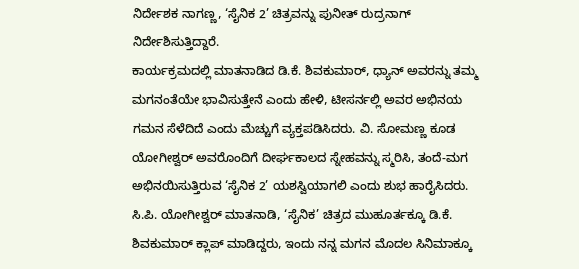ನಿರ್ದೇಶಕ ನಾಗಣ್ಣ, ‘ಸೈನಿಕ 2’ ಚಿತ್ರವನ್ನು ಪುನೀತ್ ರುದ್ರನಾಗ್ ನಿರ್ದೇಶಿಸುತ್ತಿದ್ದಾರೆ.
ಕಾರ್ಯಕ್ರಮದಲ್ಲಿ ಮಾತನಾಡಿದ ಡಿ.ಕೆ. ಶಿವಕುಮಾರ್, ಧ್ಯಾನ್ ಅವರನ್ನು ತಮ್ಮ ಮಗನಂತೆಯೇ ಭಾವಿಸುತ್ತೇನೆ ಎಂದು ಹೇಳಿ, ಟೀಸರ್ನಲ್ಲಿ ಅವರ ಅಭಿನಯ ಗಮನ ಸೆಳೆದಿದೆ ಎಂದು ಮೆಚ್ಚುಗೆ ವ್ಯಕ್ತಪಡಿಸಿದರು. ವಿ. ಸೋಮಣ್ಣ ಕೂಡ ಯೋಗೀಶ್ವರ್ ಅವರೊಂದಿಗೆ ದೀರ್ಘಕಾಲದ ಸ್ನೇಹವನ್ನು ಸ್ಮರಿಸಿ, ತಂದೆ-ಮಗ ಅಭಿನಯಿಸುತ್ತಿರುವ ‘ಸೈನಿಕ 2’ ಯಶಸ್ವಿಯಾಗಲಿ ಎಂದು ಶುಭ ಹಾರೈಸಿದರು.
ಸಿ.ಪಿ. ಯೋಗೀಶ್ವರ್ ಮಾತನಾಡಿ, ‘ಸೈನಿಕ’ ಚಿತ್ರದ ಮುಹೂರ್ತಕ್ಕೂ ಡಿ.ಕೆ. ಶಿವಕುಮಾರ್ ಕ್ಲಾಪ್ ಮಾಡಿದ್ದರು, ಇಂದು ನನ್ನ ಮಗನ ಮೊದಲ ಸಿನಿಮಾಕ್ಕೂ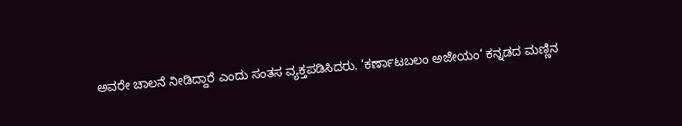ಅವರೇ ಚಾಲನೆ ನೀಡಿದ್ದಾರೆ ಎಂದು ಸಂತಸ ವ್ಯಕ್ತಪಡಿಸಿದರು. ‘ಕರ್ಣಾಟಬಲಂ ಅಜೇಯಂ’ ಕನ್ನಡದ ಮಣ್ಣಿನ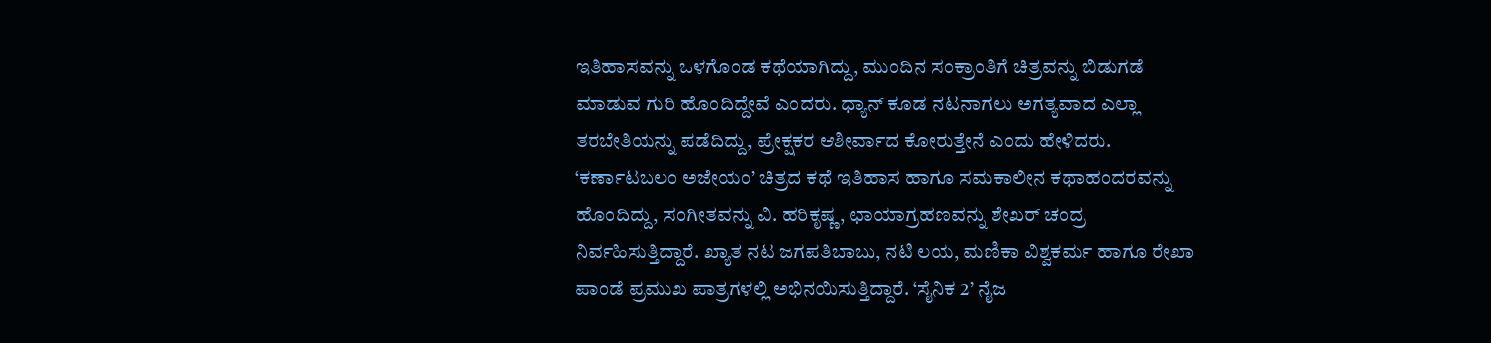ಇತಿಹಾಸವನ್ನು ಒಳಗೊಂಡ ಕಥೆಯಾಗಿದ್ದು, ಮುಂದಿನ ಸಂಕ್ರಾಂತಿಗೆ ಚಿತ್ರವನ್ನು ಬಿಡುಗಡೆ ಮಾಡುವ ಗುರಿ ಹೊಂದಿದ್ದೇವೆ ಎಂದರು. ಧ್ಯಾನ್ ಕೂಡ ನಟನಾಗಲು ಅಗತ್ಯವಾದ ಎಲ್ಲಾ ತರಬೇತಿಯನ್ನು ಪಡೆದಿದ್ದು, ಪ್ರೇಕ್ಷಕರ ಆಶೀರ್ವಾದ ಕೋರುತ್ತೇನೆ ಎಂದು ಹೇಳಿದರು.
‘ಕರ್ಣಾಟಬಲಂ ಅಜೇಯಂ’ ಚಿತ್ರದ ಕಥೆ ಇತಿಹಾಸ ಹಾಗೂ ಸಮಕಾಲೀನ ಕಥಾಹಂದರವನ್ನು ಹೊಂದಿದ್ದು, ಸಂಗೀತವನ್ನು ವಿ. ಹರಿಕೃಷ್ಣ, ಛಾಯಾಗ್ರಹಣವನ್ನು ಶೇಖರ್ ಚಂದ್ರ ನಿರ್ವಹಿಸುತ್ತಿದ್ದಾರೆ. ಖ್ಯಾತ ನಟ ಜಗಪತಿಬಾಬು, ನಟಿ ಲಯ, ಮಣಿಕಾ ವಿಶ್ವಕರ್ಮ ಹಾಗೂ ರೇಖಾ ಪಾಂಡೆ ಪ್ರಮುಖ ಪಾತ್ರಗಳಲ್ಲಿ ಅಭಿನಯಿಸುತ್ತಿದ್ದಾರೆ. ‘ಸೈನಿಕ 2’ ನೈಜ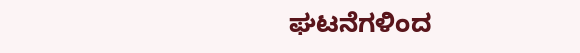ಘಟನೆಗಳಿಂದ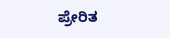ಪ್ರೇರಿತ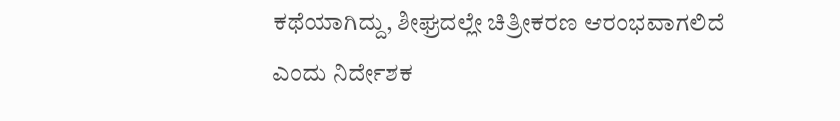ಕಥೆಯಾಗಿದ್ದು, ಶೀಘ್ರದಲ್ಲೇ ಚಿತ್ರೀಕರಣ ಆರಂಭವಾಗಲಿದೆ ಎಂದು ನಿರ್ದೇಶಕ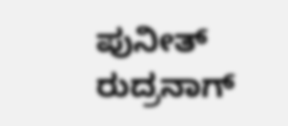ಪುನೀತ್ ರುದ್ರನಾಗ್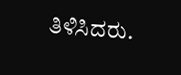ತಿಳಿಸಿದರು.